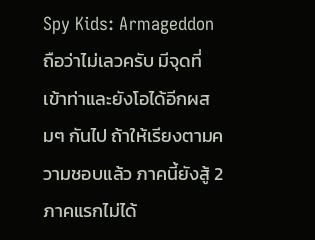Spy Kids: Armageddon ถือว่าไม่เลวครับ มีจุดที่เข้าท่าและยังโอได้อีกผสมๆ กันไป ถ้าให้เรียงตามความชอบแล้ว ภาคนี้ยังสู้ 2 ภาคแรกไม่ได้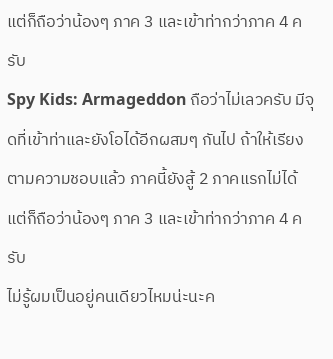แต่ก็ถือว่าน้องๆ ภาค 3 และเข้าท่ากว่าภาค 4 ครับ
Spy Kids: Armageddon ถือว่าไม่เลวครับ มีจุดที่เข้าท่าและยังโอได้อีกผสมๆ กันไป ถ้าให้เรียงตามความชอบแล้ว ภาคนี้ยังสู้ 2 ภาคแรกไม่ได้ แต่ก็ถือว่าน้องๆ ภาค 3 และเข้าท่ากว่าภาค 4 ครับ
ไม่รู้ผมเป็นอยู่คนเดียวไหมน่ะนะค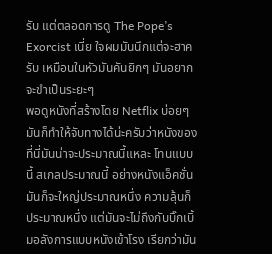รับ แต่ตลอดการดู The Pope’s Exorcist เนี่ย ใจผมมันนึกแต่จะฮาครับ เหมือนในหัวมันคันยิกๆ มันอยากจะขำเป็นระยะๆ
พอดูหนังที่สร้างโดย Netflix บ่อยๆ มันก็ทำให้จับทางได้น่ะครับว่าหนังของที่นี่มันน่าจะประมาณนี้แหละ โทนแบบนี้ สเกลประมาณนี้ อย่างหนังแอ็คชั่นมันก็จะใหญ่ประมาณหนึ่ง ความลุ้นก็ประมาณหนึ่ง แต่มันจะไม่ถึงกับบิ๊กเบิ้มอลังการแบบหนังเข้าโรง เรียกว่ามัน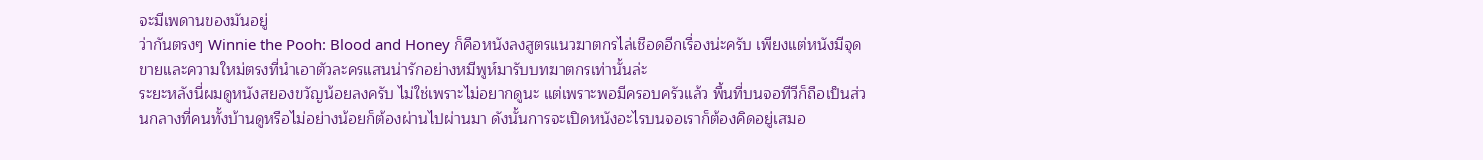จะมีเพดานของมันอยู่
ว่ากันตรงๆ Winnie the Pooh: Blood and Honey ก็คือหนังลงสูตรแนวฆาตกรไล่เชือดอีกเรื่องน่ะครับ เพียงแต่หนังมีจุดขายและความใหม่ตรงที่นำเอาตัวละครแสนน่ารักอย่างหมีพูห์มารับบทฆาตกรเท่านั้นล่ะ
ระยะหลังนี่ผมดูหนังสยองขวัญน้อยลงครับ ไม่ใช่เพราะไม่อยากดูนะ แต่เพราะพอมีครอบครัวแล้ว พื้นที่บนจอทีวีก็ถือเป็นส่วนกลางที่คนทั้งบ้านดูหรือไม่อย่างน้อยก็ต้องผ่านไปผ่านมา ดังนั้นการจะเปิดหนังอะไรบนจอเราก็ต้องคิดอยู่เสมอ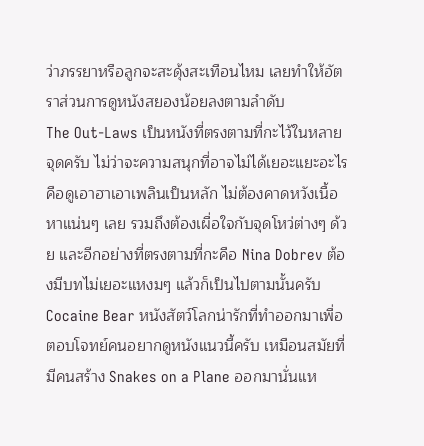ว่าภรรยาหรือลูกจะสะดุ้งสะเทือนไหม เลยทำให้อัตราส่วนการดูหนังสยองน้อยลงตามลำดับ
The Out-Laws เป็นหนังที่ตรงตามที่กะไว้ในหลายจุดครับ ไม่ว่าจะความสนุกที่อาจไม่ได้เยอะแยะอะไร คือดูเอาฮาเอาเพลินเป็นหลัก ไม่ต้องคาดหวังเนื้อหาแน่นๆ เลย รวมถึงต้องเผื่อใจกับจุดโหว่ต่างๆ ด้วย และอีกอย่างที่ตรงตามที่กะคือ Nina Dobrev ต้องมีบทไม่เยอะแหงมๆ แล้วก็เป็นไปตามนั้นครับ
Cocaine Bear หนังสัตว์โลกน่ารักที่ทำออกมาเพื่อตอบโจทย์คนอยากดูหนังแนวนี้ครับ เหมือนสมัยที่มีคนสร้าง Snakes on a Plane ออกมานั่นแห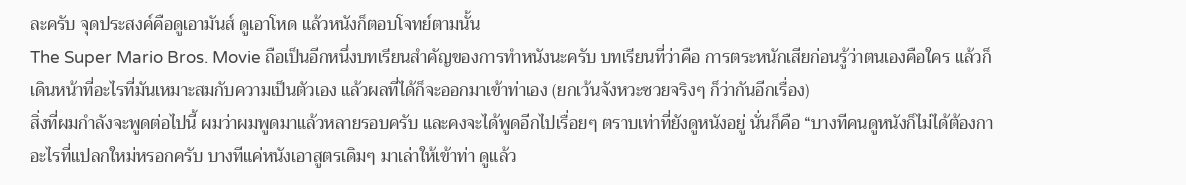ละครับ จุดประสงค์คือดูเอามันส์ ดูเอาโหด แล้วหนังก็ตอบโจทย์ตามนั้น
The Super Mario Bros. Movie ถือเป็นอีกหนึ่งบทเรียนสำคัญของการทำหนังนะครับ บทเรียนที่ว่าคือ การตระหนักเสียก่อนรู้ว่าตนเองคือใคร แล้วก็เดินหน้าที่อะไรที่มันเหมาะสมกับความเป็นตัวเอง แล้วผลที่ได้ก็จะออกมาเข้าท่าเอง (ยกเว้นจังหวะซวยจริงๆ ก็ว่ากันอีกเรื่อง)
สิ่งที่ผมกำลังจะพูดต่อไปนี้ ผมว่าผมพูดมาแล้วหลายรอบครับ และคงจะได้พูดอีกไปเรื่อยๆ ตราบเท่าที่ยังดูหนังอยู่ นั่นก็คือ “บางทีคนดูหนังก็ไม่ได้ต้องกาอะไรที่แปลกใหม่หรอกครับ บางทีแค่หนังเอาสูตรเดิมๆ มาเล่าให้เข้าท่า ดูแล้ว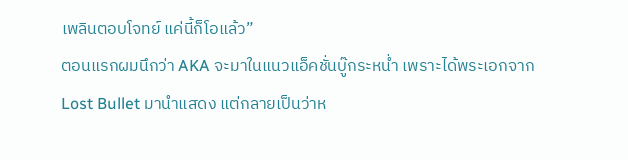เพลินตอบโจทย์ แค่นี้ก็โอแล้ว”
ตอนแรกผมนึกว่า AKA จะมาในแนวแอ็คชั่นบู๊กระหน่ำ เพราะได้พระเอกจาก Lost Bullet มานำแสดง แต่กลายเป็นว่าห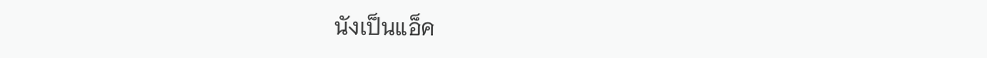นังเป็นแอ็ค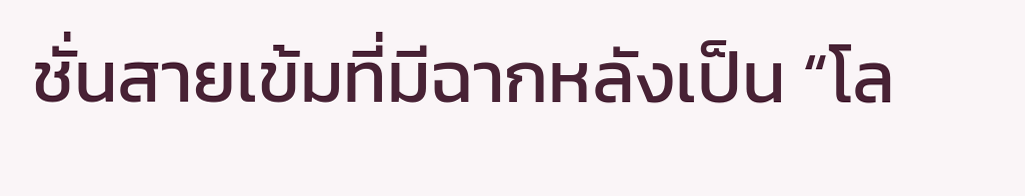ชั่นสายเข้มที่มีฉากหลังเป็น “โล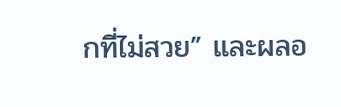กที่ไม่สวย” และผลอ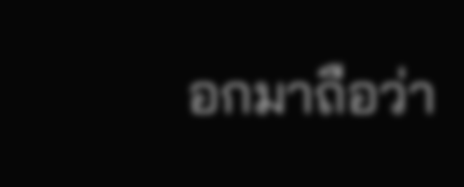อกมาถือว่า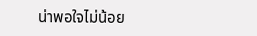น่าพอใจไม่น้อย